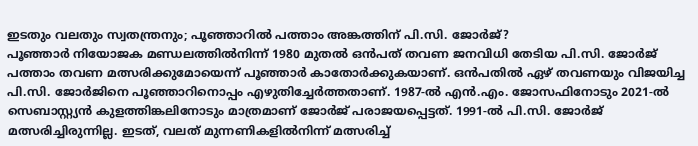ഇടതും വലതും സ്വതന്ത്രനും; പൂഞ്ഞാറിൽ പത്താം അങ്കത്തിന് പി.സി. ജോർജ്?
പൂഞ്ഞാർ നിയോജക മണ്ഡലത്തിൽനിന്ന് 1980 മുതൽ ഒൻപത് തവണ ജനവിധി തേടിയ പി.സി. ജോർജ് പത്താം തവണ മത്സരിക്കുമോയെന്ന് പൂഞ്ഞാർ കാതോർക്കുകയാണ്. ഒൻപതിൽ ഏഴ് തവണയും വിജയിച്ച പി.സി. ജോർജിനെ പൂഞ്ഞാറിനൊപ്പം എഴുതിച്ചേർത്തതാണ്. 1987-ൽ എൻ.എം. ജോസഫിനോടും 2021-ൽ സെബാസ്റ്റ്യൻ കുളത്തിങ്കലിനോടും മാത്രമാണ് ജോർജ് പരാജയപ്പെട്ടത്. 1991-ൽ പി.സി. ജോർജ് മത്സരിച്ചിരുന്നില്ല. ഇടത്, വലത് മുന്നണികളിൽനിന്ന് മത്സരിച്ച്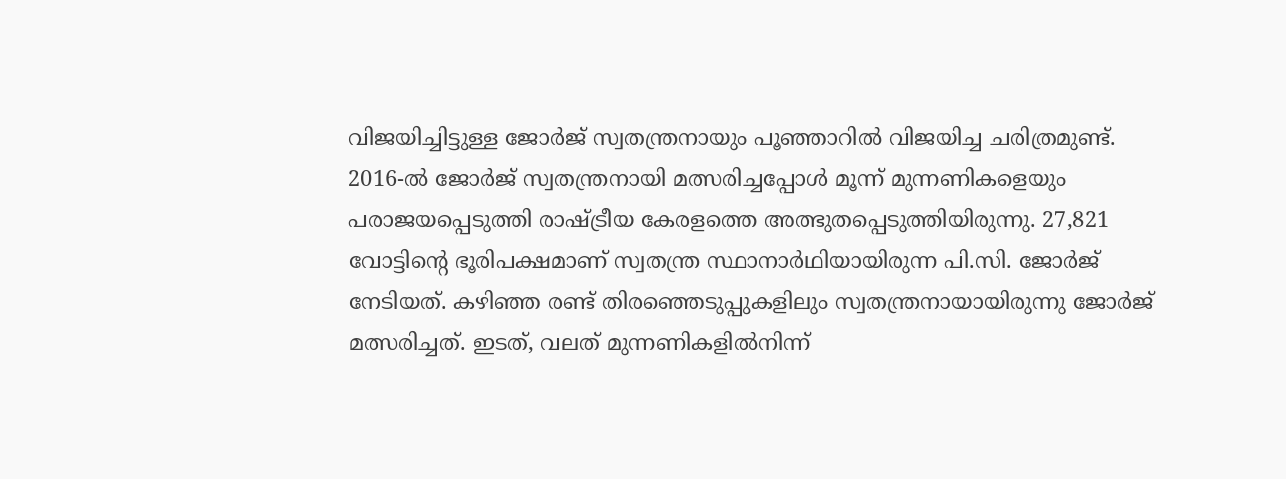വിജയിച്ചിട്ടുള്ള ജോർജ് സ്വതന്ത്രനായും പൂഞ്ഞാറിൽ വിജയിച്ച ചരിത്രമുണ്ട്. 2016-ൽ ജോർജ് സ്വതന്ത്രനായി മത്സരിച്ചപ്പോൾ മൂന്ന് മുന്നണികളെയും പരാജയപ്പെടുത്തി രാഷ്ട്രീയ കേരളത്തെ അത്ഭുതപ്പെടുത്തിയിരുന്നു. 27,821 വോട്ടിന്റെ ഭൂരിപക്ഷമാണ് സ്വതന്ത്ര സ്ഥാനാർഥിയായിരുന്ന പി.സി. ജോർജ് നേടിയത്. കഴിഞ്ഞ രണ്ട് തിരഞ്ഞെടുപ്പുകളിലും സ്വതന്ത്രനായായിരുന്നു ജോർജ് മത്സരിച്ചത്. ഇടത്, വലത് മുന്നണികളിൽനിന്ന്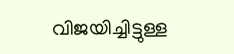വിജയിച്ചിട്ടുള്ള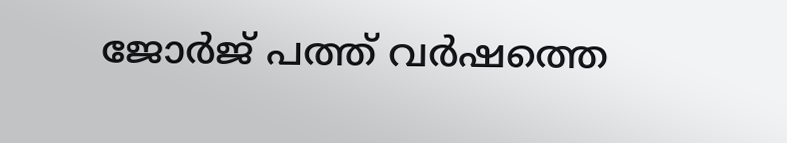ജോർജ് പത്ത് വർഷത്തെ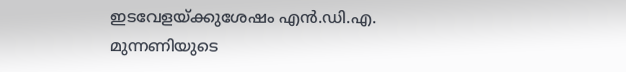ഇടവേളയ്ക്കുശേഷം എൻ.ഡി.എ. മുന്നണിയുടെ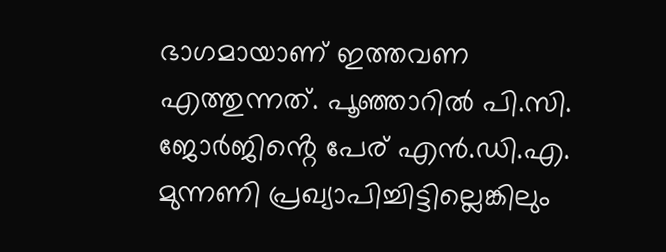ഭാഗമായാണ് ഇത്തവണ എത്തുന്നത്. പൂഞ്ഞാറിൽ പി.സി. ജോർജിൻ്റെ പേര് എൻ.ഡി.എ. മുന്നണി പ്രഖ്യാപിച്ചിട്ടില്ലെങ്കിലും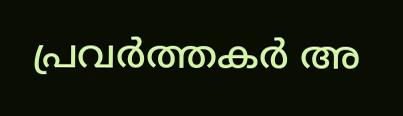പ്രവർത്തകർ അ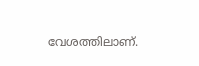വേശത്തിലാണ്.